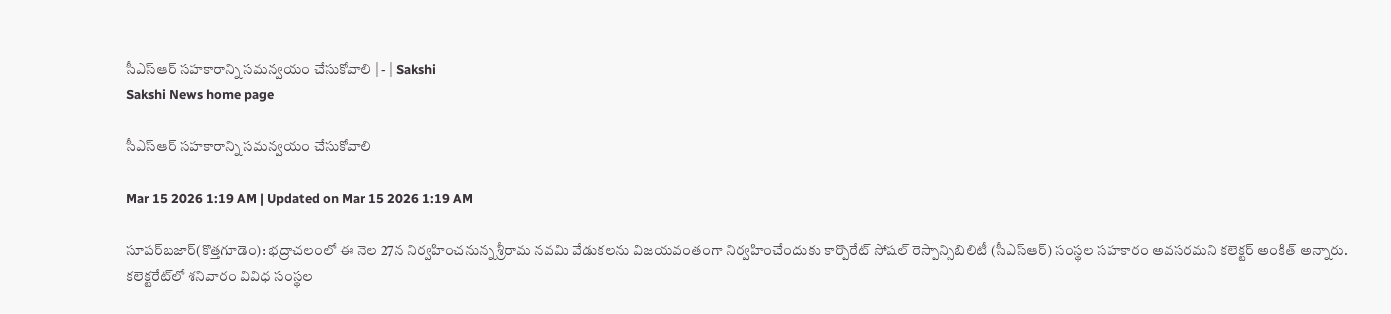సీఎస్‌ఆర్‌ సహకారాన్ని సమన్వయం చేసుకోవాలి | - | Sakshi
Sakshi News home page

సీఎస్‌ఆర్‌ సహకారాన్ని సమన్వయం చేసుకోవాలి

Mar 15 2026 1:19 AM | Updated on Mar 15 2026 1:19 AM

సూపర్‌బజార్‌(కొత్తగూడెం): భద్రాచలంలో ఈ నెల 27న నిర్వహించనున్న శ్రీరామ నవమి వేడుకలను విజయవంతంగా నిర్వహించేందుకు కార్పొరేట్‌ సోషల్‌ రెస్పాన్సిబిలిటీ (సీఎస్‌ఆర్‌) సంస్థల సహకారం అవసరమని కలెక్టర్‌ అంకిత్‌ అన్నారు. కలెక్టరేట్‌లో శనివారం వివిధ సంస్థల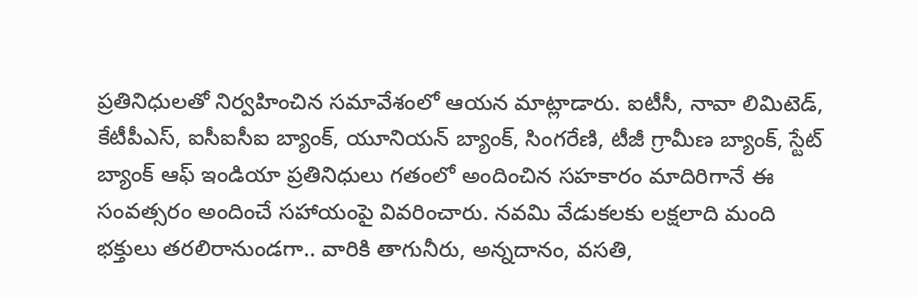ప్రతినిధులతో నిర్వహించిన సమావేశంలో ఆయన మాట్లాడారు. ఐటీసీ, నావా లిమిటెడ్‌, కేటీపీఎస్‌, ఐసీఐసీఐ బ్యాంక్‌, యూనియన్‌ బ్యాంక్‌, సింగరేణి, టీజీ గ్రామీణ బ్యాంక్‌, స్టేట్‌ బ్యాంక్‌ ఆఫ్‌ ఇండియా ప్రతినిధులు గతంలో అందించిన సహకారం మాదిరిగానే ఈ సంవత్సరం అందించే సహాయంపై వివరించారు. నవమి వేడుకలకు లక్షలాది మంది భక్తులు తరలిరానుండగా.. వారికి తాగునీరు, అన్నదానం, వసతి,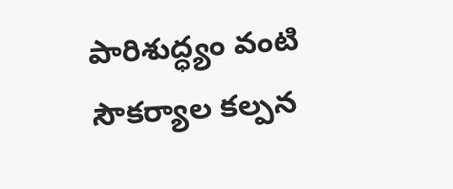పారిశుద్ధ్యం వంటి సౌకర్యాల కల్పన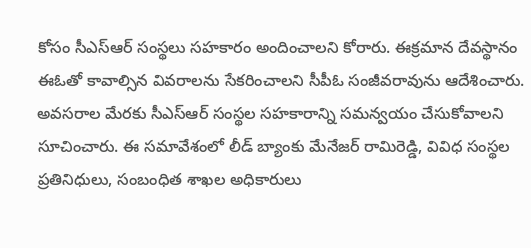కోసం సీఎస్‌ఆర్‌ సంస్థలు సహకారం అందించాలని కోరారు. ఈక్రమాన దేవస్థానం ఈఓతో కావాల్సిన వివరాలను సేకరించాలని సీపీఓ సంజీవరావును ఆదేశించారు. అవసరాల మేరకు సీఎస్‌ఆర్‌ సంస్థల సహకారాన్ని సమన్వయం చేసుకోవాలని సూచించారు. ఈ సమావేశంలో లీడ్‌ బ్యాంకు మేనేజర్‌ రామిరెడ్డి, వివిధ సంస్థల ప్రతినిధులు, సంబంధిత శాఖల అధికారులు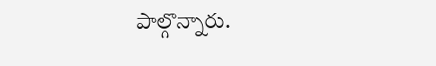పాల్గొన్నారు.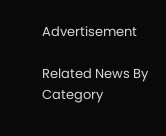Advertisement

Related News By Category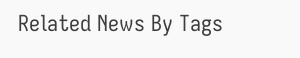Related News By Tags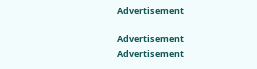Advertisement

Advertisement
Advertisement